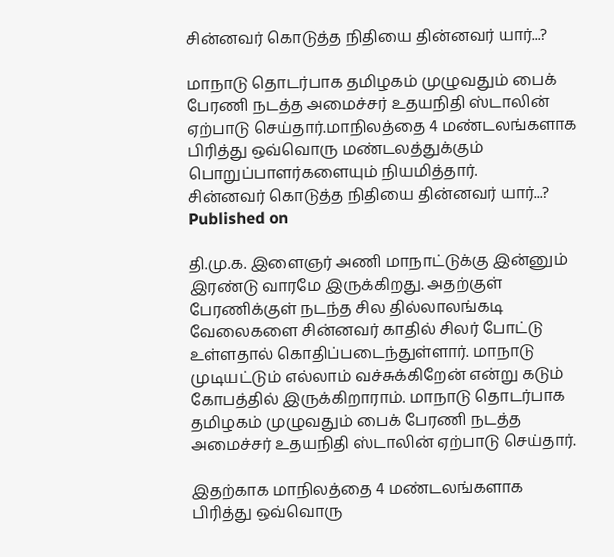சின்னவர் கொடுத்த நிதியை தின்னவர் யார்...?

மாநாடு தொடர்பாக தமிழகம் முழுவதும் பைக் பேரணி நடத்த அமைச்சர் உதயநிதி ஸ்டாலின் ஏற்பாடு செய்தார்.மாநிலத்தை 4 மண்டலங்களாக பிரித்து ஒவ்வொரு மண்டலத்துக்கும் பொறுப்பாளர்களையும் நியமித்தார்.
சின்னவர் கொடுத்த நிதியை தின்னவர் யார்...?
Published on

தி.மு.க. இளைஞர் அணி மாநாட்டுக்கு இன்னும் இரண்டு வாரமே இருக்கிறது. அதற்குள் பேரணிக்குள் நடந்த சில தில்லாலங்கடி வேலைகளை சின்னவர் காதில் சிலர் போட்டு உள்ளதால் கொதிப்படைந்துள்ளார். மாநாடு முடியட்டும் எல்லாம் வச்சுக்கிறேன் என்று கடும் கோபத்தில் இருக்கிறாராம். மாநாடு தொடர்பாக தமிழகம் முழுவதும் பைக் பேரணி நடத்த அமைச்சர் உதயநிதி ஸ்டாலின் ஏற்பாடு செய்தார்.

இதற்காக மாநிலத்தை 4 மண்டலங்களாக பிரித்து ஒவ்வொரு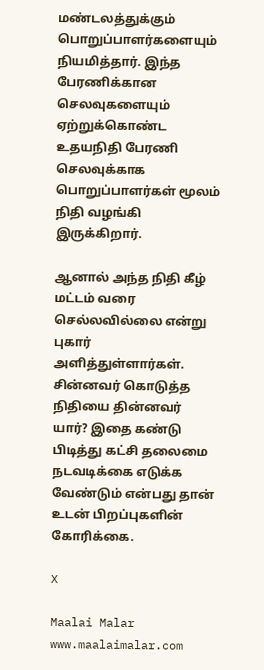மண்டலத்துக்கும் பொறுப்பாளர்களையும் நியமித்தார். இந்த பேரணிக்கான செலவுகளையும் ஏற்றுக்கொண்ட உதயநிதி பேரணி செலவுக்காக பொறுப்பாளர்கள் மூலம் நிதி வழங்கி இருக்கிறார்.

ஆனால் அந்த நிதி கீழ் மட்டம் வரை செல்லவில்லை என்று புகார் அளித்துள்ளார்கள். சின்னவர் கொடுத்த நிதியை தின்னவர் யார்? இதை கண்டு பிடித்து கட்சி தலைமை நடவடிக்கை எடுக்க வேண்டும் என்பது தான் உடன் பிறப்புகளின் கோரிக்கை.

X

Maalai Malar
www.maalaimalar.com